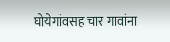घोयेगांवसह चार गावांना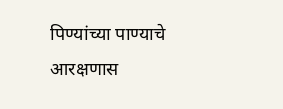पिण्यांच्या पाण्याचे आरक्षणास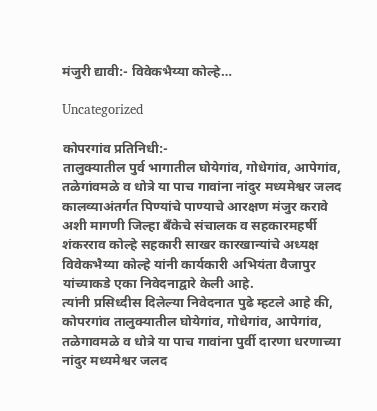मंजुरी द्यावी:- विवेकभैय्या कोल्हे…

Uncategorized

कोपरगांव प्रतिनिधी:-
तालुक्यातील पुर्व भागातील घोयेगांव, गोधेगांव, आपेगांव, तळेगांवमळे व धोत्रे या पाच गावांना नांदुर मध्यमेश्वर जलद कालव्याअंतर्गत पिण्यांचे पाण्याचे आरक्षण मंजुर करावे अशी मागणी जिल्हा बँकेचे संचालक व सहकारमहर्षी शंकरराव कोल्हे सहकारी साखर कारखान्यांचे अध्यक्ष विवेकभैय्या कोल्हे यांनी कार्यकारी अभियंता वैजापुर यांच्याकडे एका निवेदनाद्वारे केली आहे.
त्यांनी प्रसिध्दीस दिलेल्या निवेदनात पुढे म्हटले आहे की, कोपरगांव तालुक्यातील घोयेगांव, गोधेगांव, आपेगांव, तळेगावमळे व धोत्रे या पाच गावांना पुर्वी दारणा धरणाच्या नांदुर मध्यमेश्वर जलद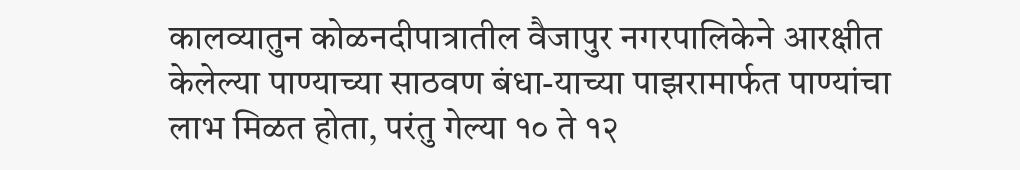कालव्यातुन कोळनदीपात्रातील वैजापुर नगरपालिकेने आरक्षीत केलेल्या पाण्याच्या साठवण बंधा-याच्या पाझरामार्फत पाण्यांचा लाभ मिळत होता, परंतु गेल्या १० ते १२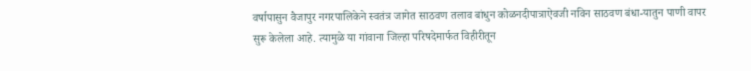वर्षापासुन वैजापुर नगरपालिकेने स्वतंत्र जागेत साठवण तलाव बांधुन कोळनदीपात्राऐवजी नविन साठवण बंधा-यातुन पाणी वापर सुरू केलेला आहे. त्यामुळे या गांवाना जिल्हा परिषदेमार्फत विहीरीतून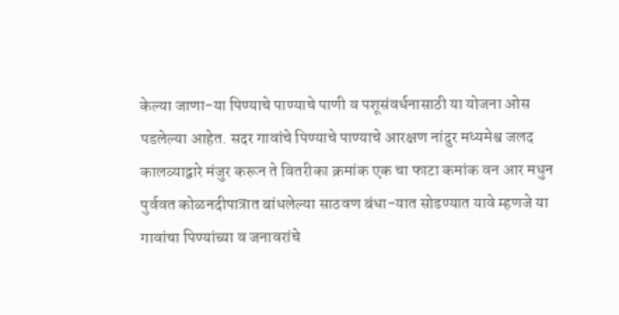केल्या जाणा-या पिण्याचे पाण्याचे पाणी व पशूसंवर्धनासाठी या योजना ओस पडलेल्या आहेत. सदर गावांचे पिण्याचे पाण्याचे आरक्षण नांदुर मध्यमेश्व जलद कालव्याद्वारे मंजुर करून ते वितरीका क्रमांक एक चा फाटा कमांक वन आर मधुन पुर्ववत कोळनदीपात्रात बांधलेल्या साठवण बंधा-यात सोडण्यात यावे म्हणजे या गावांचा पिण्यांच्या व जनावरांचे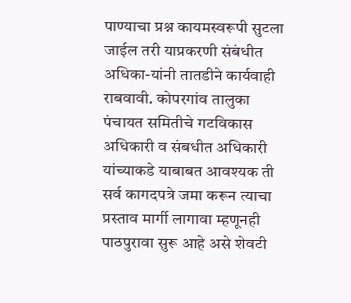पाण्याचा प्रश्न कायमस्वरूपी सुटला जाईल तरी याप्रकरणी संबंधीत अधिका-यांनी तातडीने कार्यवाही राबवावी. कोपरगांव तालुका पंचायत समितीचे गटविकास अधिकारी व संबधीत अधिकारी यांच्याकडे याबाबत आवश्यक ती सर्व कागदपत्रे जमा करून त्याचा प्रस्ताव मार्गी लागावा म्हणूनही पाठपुरावा सुरू आहे असे शेवटी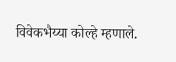विवेकभैय्या कोल्हे म्हणाले.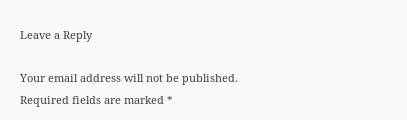Leave a Reply

Your email address will not be published. Required fields are marked *